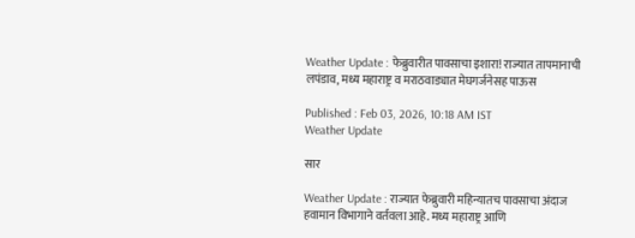Weather Update : फेब्रुवारीत पावसाचा इशारा! राज्यात तापमानाची लपंडाव, मध्य महाराष्ट्र व मराठवाड्यात मेघगर्जनेसह पाऊस

Published : Feb 03, 2026, 10:18 AM IST
Weather Update

सार

Weather Update : राज्यात फेब्रुवारी महिन्यातच पावसाचा अंदाज हवामान विभागाने वर्तवला आहे. मध्य महाराष्ट्र आणि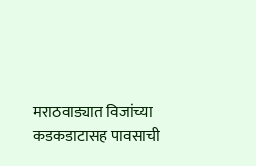मराठवाड्यात विजांच्या कडकडाटासह पावसाची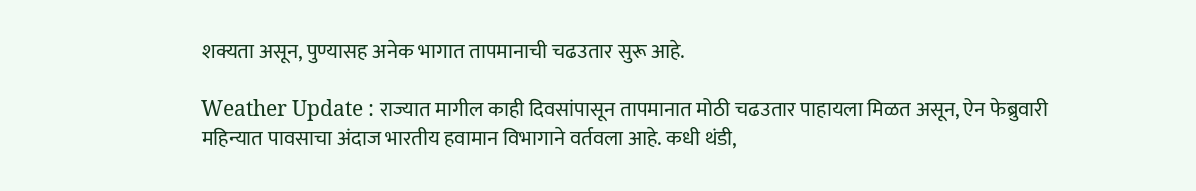शक्यता असून, पुण्यासह अनेक भागात तापमानाची चढउतार सुरू आहे.

Weather Update : राज्यात मागील काही दिवसांपासून तापमानात मोठी चढउतार पाहायला मिळत असून, ऐन फेब्रुवारी महिन्यात पावसाचा अंदाज भारतीय हवामान विभागाने वर्तवला आहे. कधी थंडी,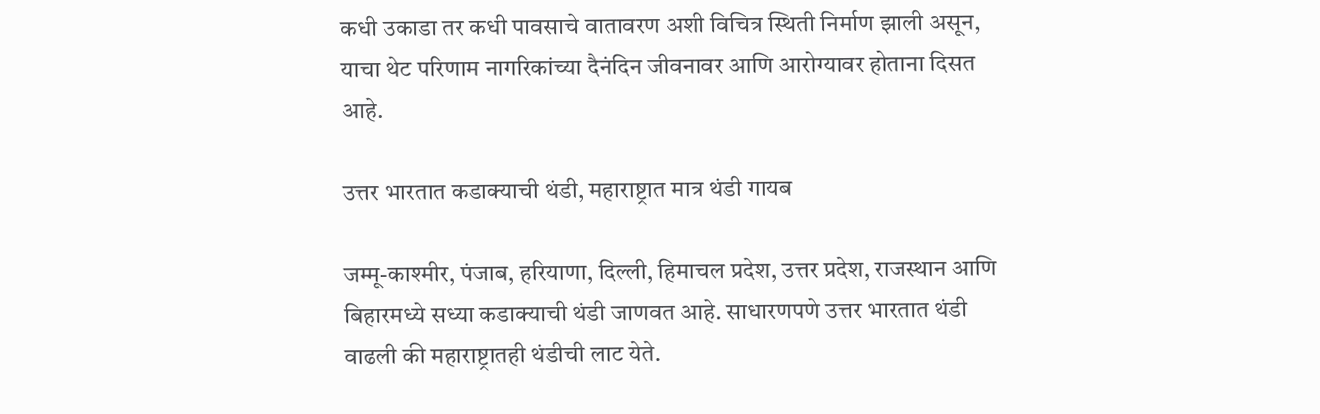कधी उकाडा तर कधी पावसाचे वातावरण अशी विचित्र स्थिती निर्माण झाली असून, याचा थेट परिणाम नागरिकांच्या दैनंदिन जीवनावर आणि आरोग्यावर होताना दिसत आहे.

उत्तर भारतात कडाक्याची थंडी, महाराष्ट्रात मात्र थंडी गायब

जम्मू-काश्मीर, पंजाब, हरियाणा, दिल्ली, हिमाचल प्रदेश, उत्तर प्रदेश, राजस्थान आणि बिहारमध्ये सध्या कडाक्याची थंडी जाणवत आहे. साधारणपणे उत्तर भारतात थंडी वाढली की महाराष्ट्रातही थंडीची लाट येते.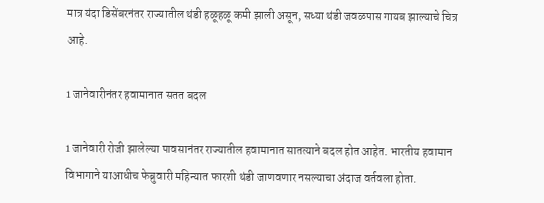मात्र यंदा डिसेंबरनंतर राज्यातील थंडी हळूहळू कमी झाली असून, सध्या थंडी जवळपास गायब झाल्याचे चित्र आहे.

1 जानेवारीनंतर हवामानात सतत बदल

1 जानेवारी रोजी झालेल्या पावसानंतर राज्यातील हवामानात सातत्याने बदल होत आहेत. भारतीय हवामान विभागाने याआधीच फेब्रुवारी महिन्यात फारशी थंडी जाणवणार नसल्याचा अंदाज वर्तवला होता.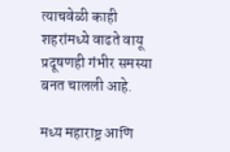त्याचवेळी काही शहरांमध्ये वाढते वायू प्रदूषणही गंभीर समस्या बनत चालली आहे.

मध्य महाराष्ट्र आणि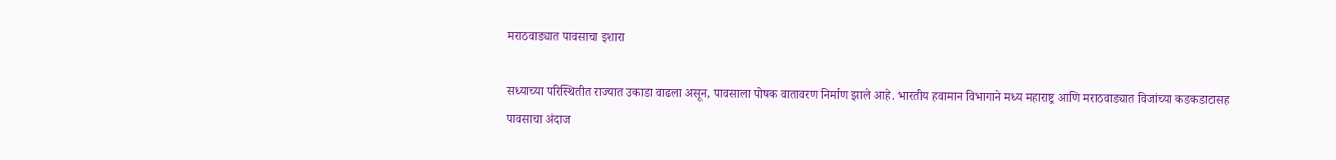मराठवाड्यात पावसाचा इशारा

सध्याच्या परिस्थितीत राज्यात उकाडा वाढला असून, पावसाला पोषक वातावरण निर्माण झाले आहे. भारतीय हवामान विभागाने मध्य महाराष्ट्र आणि मराठवाड्यात विजांच्या कडकडाटासह पावसाचा अंदाज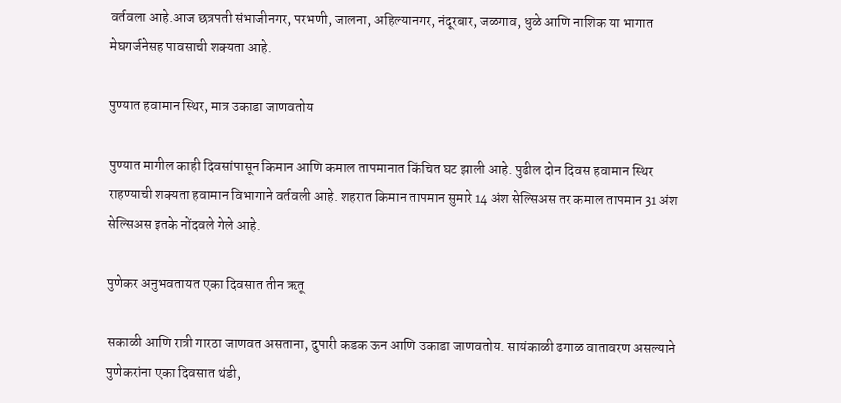वर्तवला आहे.आज छत्रपती संभाजीनगर, परभणी, जालना, अहिल्यानगर, नंदूरबार, जळगाव, धुळे आणि नाशिक या भागात मेघगर्जनेसह पावसाची शक्यता आहे.

पुण्यात हवामान स्थिर, मात्र उकाडा जाणवतोय

पुण्यात मागील काही दिवसांपासून किमान आणि कमाल तापमानात किंचित घट झाली आहे. पुढील दोन दिवस हवामान स्थिर राहण्याची शक्यता हवामान विभागाने वर्तवली आहे. शहरात किमान तापमान सुमारे 14 अंश सेल्सिअस तर कमाल तापमान 31 अंश सेल्सिअस इतके नोंदवले गेले आहे.

पुणेकर अनुभवतायत एका दिवसात तीन ऋतू

सकाळी आणि रात्री गारठा जाणवत असताना, दुपारी कडक ऊन आणि उकाडा जाणवतोय. सायंकाळी ढगाळ वातावरण असल्याने पुणेकरांना एका दिवसात थंडी,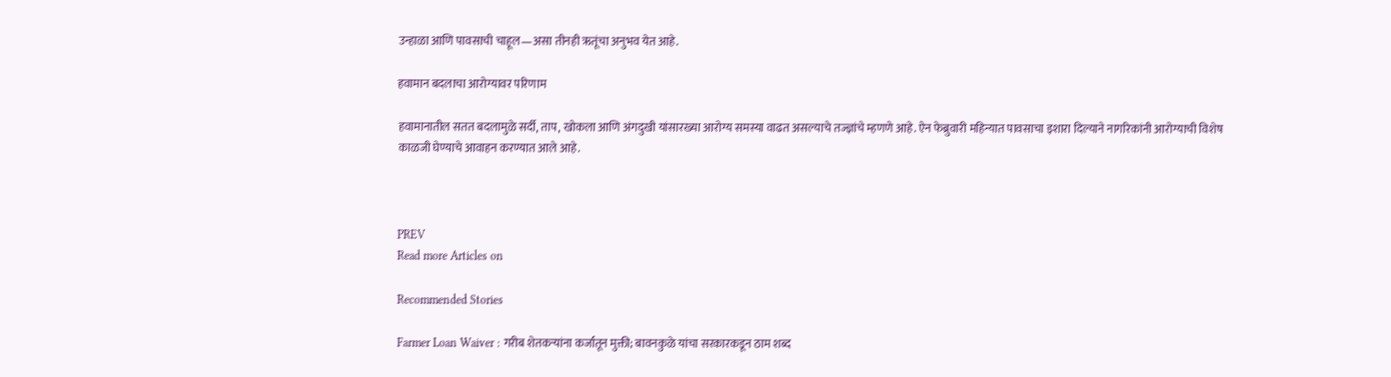उन्हाळा आणि पावसाची चाहूल—असा तीनही ऋतूंचा अनुभव येत आहे.

हवामान बदलाचा आरोग्यावर परिणाम

हवामानातील सतत बदलामुळे सर्दी, ताप, खोकला आणि अंगदुखी यांसारख्या आरोग्य समस्या वाढत असल्याचे तज्ज्ञांचे म्हणणे आहे. ऐन फेब्रुवारी महिन्यात पावसाचा इशारा दिल्याने नागरिकांनी आरोग्याची विशेष काळजी घेण्याचे आवाहन करण्यात आले आहे.



PREV
Read more Articles on

Recommended Stories

Farmer Loan Waiver : गरीब शेतकऱ्यांना कर्जातून मुक्ती; बावनकुळे यांचा सरकारकडून ठाम शब्द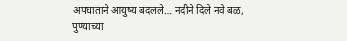अपघाताने आयुष्य बदलले… नदीने दिले नवे बळ, पुण्याच्या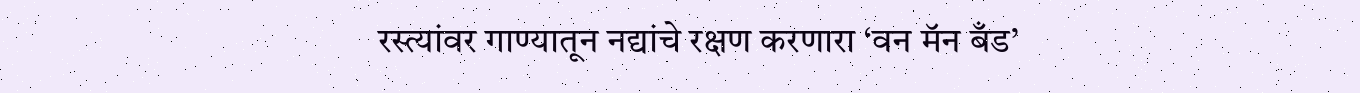रस्त्यांवर गाण्यातून नद्यांचे रक्षण करणारा ‘वन मॅन बँड’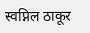स्वप्निल ठाकूर